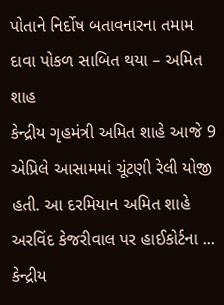પોતાને નિર્દોષ બતાવનારના તમામ દાવા પોકળ સાબિત થયા – અમિત શાહ
કેન્દ્રીય ગૃહમંત્રી અમિત શાહે આજે 9 એપ્રિલે આસામમાં ચૂંટણી રેલી યોજી હતી. આ દરમિયાન અમિત શાહે અરવિંદ કેજરીવાલ પર હાઈકોર્ટના ...
કેન્દ્રીય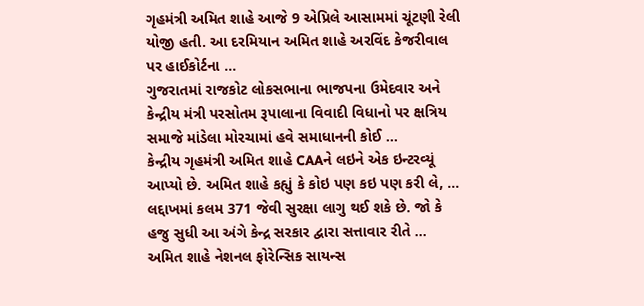ગૃહમંત્રી અમિત શાહે આજે 9 એપ્રિલે આસામમાં ચૂંટણી રેલી યોજી હતી. આ દરમિયાન અમિત શાહે અરવિંદ કેજરીવાલ પર હાઈકોર્ટના ...
ગુજરાતમાં રાજકોટ લોકસભાના ભાજપના ઉમેદવાર અને કેન્દ્રીય મંત્રી પરસોતમ રૂપાલાના વિવાદી વિધાનો પર ક્ષત્રિય સમાજે માંડેલા મોરચામાં હવે સમાધાનની કોઈ ...
કેન્દ્રીય ગૃહમંત્રી અમિત શાહે CAAને લઇને એક ઇન્ટરવ્યૂં આપ્યો છે. અમિત શાહે કહ્યું કે કોઇ પણ કઇ પણ કરી લે, ...
લદ્દાખમાં કલમ 371 જેવી સુરક્ષા લાગુ થઈ શકે છે. જો કે હજુ સુધી આ અંગે કેન્દ્ર સરકાર દ્વારા સત્તાવાર રીતે ...
અમિત શાહે નેશનલ ફોરેન્સિક સાયન્સ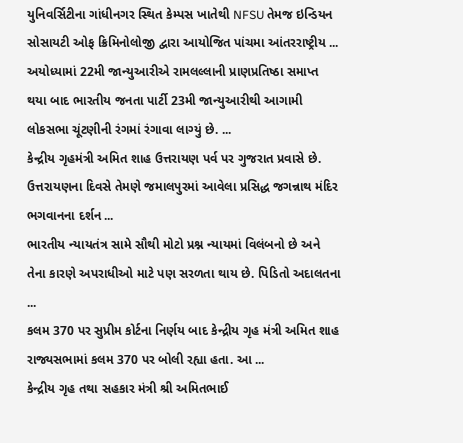યુનિવર્સિટીના ગાંધીનગર સ્થિત કેમ્પસ ખાતેથી NFSU તેમજ ઇન્ડિયન સોસાયટી ઓફ ક્રિમિનોલોજી દ્વારા આયોજિત પાંચમા આંતરરાષ્ટ્રીય ...
અયોધ્યામાં 22મી જાન્યુઆરીએ રામલલ્લાની પ્રાણપ્રતિષ્ઠા સમાપ્ત થયા બાદ ભારતીય જનતા પાર્ટી 23મી જાન્યુઆરીથી આગામી લોકસભા ચૂંટણીની રંગમાં રંગાવા લાગ્યું છે. ...
કેન્દ્રીય ગૃહમંત્રી અમિત શાહ ઉત્તરાયણ પર્વ પર ગુજરાત પ્રવાસે છે. ઉત્તરાયણના દિવસે તેમણે જમાલપુરમાં આવેલા પ્રસિદ્ધ જગન્નાથ મંદિર ભગવાનના દર્શન ...
ભારતીય ન્યાયતંત્ર સામે સૌથી મોટો પ્રશ્ન ન્યાયમાં વિલંબનો છે અને તેના કારણે અપરાધીઓ માટે પણ સરળતા થાય છે. પિડિતો અદાલતના ...
કલમ 370 પર સુપ્રીમ કોર્ટના નિર્ણય બાદ કેન્દ્રીય ગૃહ મંત્રી અમિત શાહ રાજ્યસભામાં કલમ 370 પર બોલી રહ્યા હતા. આ ...
કેન્દ્રીય ગૃહ તથા સહકાર મંત્રી શ્રી અમિતભાઈ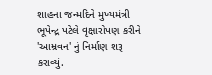શાહના જન્મદિને મુખ્યમંત્રી ભૂપેન્દ્ર પટેલે વૃક્ષારોપણ કરીને 'આમ્રવન' નું નિર્માણ શરૂ કરાવ્યું.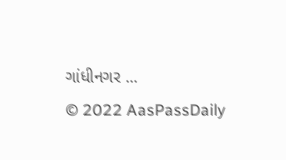ગાંધીનગર ...
© 2022 AasPassDaily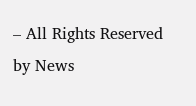– All Rights Reserved by News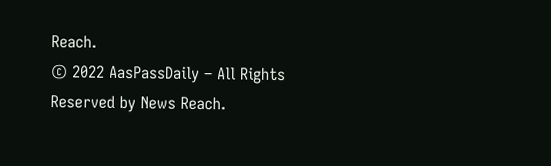Reach.
© 2022 AasPassDaily – All Rights Reserved by News Reach.